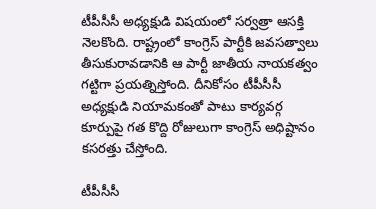టీపీసీసీ అధ్యక్షుడి విషయంలో సర్వత్రా ఆసక్తి నెలకొంది. రాష్ట్రంలో కాంగ్రెస్‌ పార్టీకి జవసత్వాలు తీసుకురావడానికి ఆ పార్టీ జాతీయ నాయకత్వం గట్టిగా ప్రయత్నిస్తోంది. దీనికోసం టీపీసీసీ అధ్యక్షుడి నియామకంతో పాటు కార్యవర్గ కూర్పుపై గత కొద్ది రోజులుగా కాంగ్రెస్‌ అధిష్టానం కసరత్తు చేస్తోంది.

టీపీసీసీ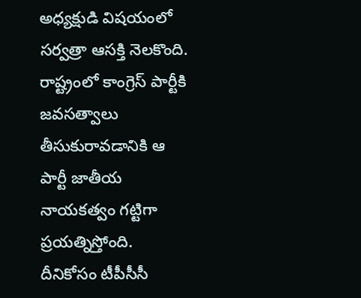అధ్యక్షుడి విషయంలో సర్వత్రా ఆసక్తి నెలకొంది. రాష్ట్రంలో కాంగ్రెస్‌ పార్టీకి జవసత్వాలు తీసుకురావడానికి ఆ పార్టీ జాతీయ నాయకత్వం గట్టిగా ప్రయత్నిస్తోంది. దీనికోసం టీపీసీసీ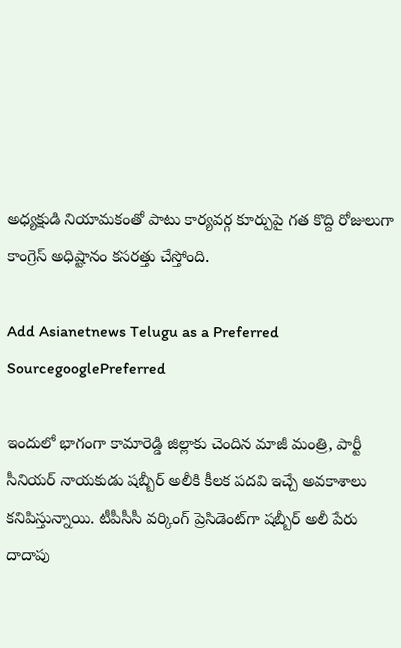అధ్యక్షుడి నియామకంతో పాటు కార్యవర్గ కూర్పుపై గత కొద్ది రోజులుగా కాంగ్రెస్‌ అధిష్టానం కసరత్తు చేస్తోంది.

Add Asianetnews Telugu as a Preferred SourcegooglePreferred

ఇందులో భాగంగా కామారెడ్డి జిల్లాకు చెందిన మాజీ మంత్రి, పార్టీ సీనియర్‌ నాయకుడు షబ్బీర్‌ అలీకి కీలక పదవి ఇచ్చే అవకాశాలు కనిపిస్తున్నాయి. టీపీసీసీ వర్కింగ్‌ ప్రెసిడెంట్‌గా షబ్బీర్‌ అలీ పేరు దాదాపు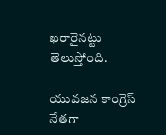ఖరారైనట్టు తెలుస్తోంది.

యువజన కాంగ్రెస్‌ నేతగా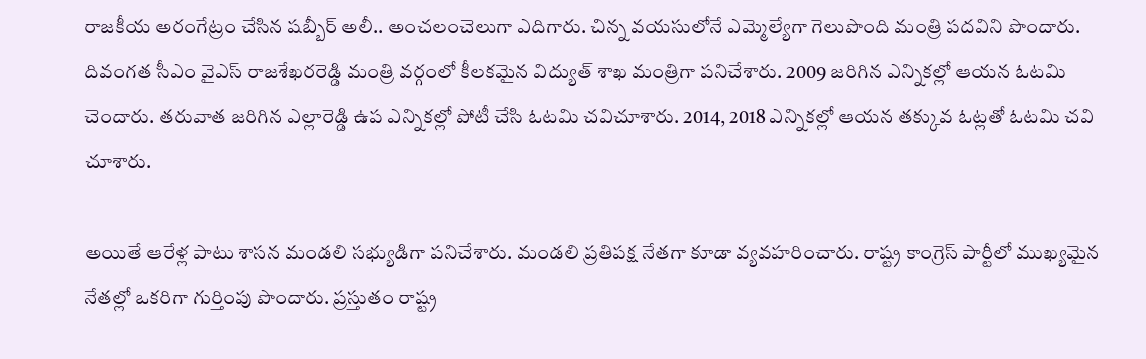రాజకీయ అరంగేట్రం చేసిన షబ్బీర్‌ అలీ.. అంచలంచెలుగా ఎదిగారు. చిన్న వయసులోనే ఎమ్మెల్యేగా గెలుపొంది మంత్రి పదవిని పొందారు. దివంగత సీఎం వైఎస్‌ రాజశేఖరరెడ్డి మంత్రి వర్గంలో కీలకమైన విద్యుత్‌ శాఖ మంత్రిగా పనిచేశారు. 2009 జరిగిన ఎన్నికల్లో ఆయన ఓటమి చెందారు. తరువాత జరిగిన ఎల్లారెడ్డి ఉప ఎన్నికల్లో పోటీ చేసి ఓటమి చవిచూశారు. 2014, 2018 ఎన్నికల్లో ఆయన తక్కువ ఓట్లతో ఓటమి చవి చూశారు.

అయితే ఆరేళ్ల పాటు శాసన మండలి సభ్యుడిగా పనిచేశారు. మండలి ప్రతిపక్ష నేతగా కూడా వ్యవహరించారు. రాష్ట్ర కాంగ్రెస్‌ పార్టీలో ముఖ్యమైన నేతల్లో ఒకరిగా గుర్తింపు పొందారు. ప్రస్తుతం రాష్ట్ర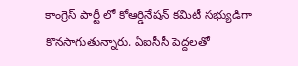కాంగ్రెస్‌ పార్టీ లో కోఆర్డినేషన్‌ కమిటీ సభ్యుడిగా కొనసాగుతున్నారు. ఏఐసీసీ పెద్దలతో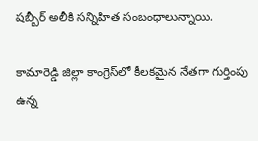షబ్బీర్ ‌అలీకి సన్నిహిత సంబంధాలున్నాయి.

కామారెడ్డి జిల్లా కాంగ్రెస్‌లో కీలకమైన నేతగా గుర్తింపు ఉన్న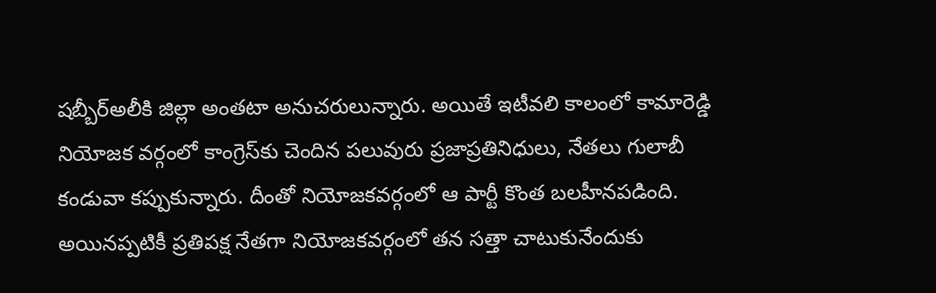షబ్బీర్‌అలీకి జిల్లా అంతటా అనుచరులున్నారు. అయితే ఇటీవలి కాలంలో కామారెడ్డి నియోజక వర్గంలో కాంగ్రెస్‌కు చెందిన పలువురు ప్రజాప్రతినిధులు, నేతలు గులాబీ కండువా కప్పుకున్నారు. దీంతో నియోజకవర్గంలో ఆ పార్టీ కొంత బలహీనపడింది. అయినప్పటికీ ప్రతిపక్ష నేతగా నియోజకవర్గంలో తన సత్తా చాటుకునేందుకు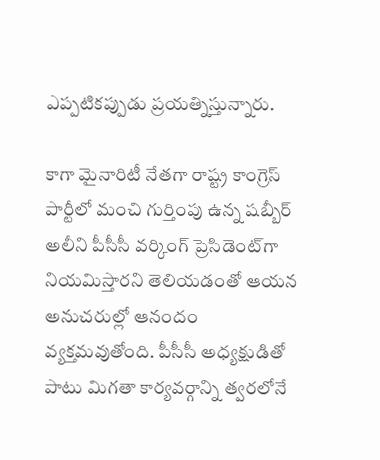ఎప్పటికప్పుడు ప్రయత్నిస్తున్నారు.

కాగా మైనారిటీ నేతగా రాష్ట్ర కాంగ్రెస్‌ పార్టీలో మంచి గుర్తింపు ఉన్న షబ్బీర్‌ అలీని పీసీసీ వర్కింగ్‌ ప్రెసిడెంట్‌గా నియమిస్తారని తెలియడంతో ఆయన అనుచరుల్లో ఆనందం వ్యక్తమవుతోంది. పీసీసీ అధ్యక్షుడితో పాటు మిగతా కార్యవర్గాన్ని త్వరలోనే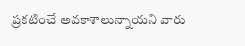ప్రకటించే అవకాశాలున్నాయని వారు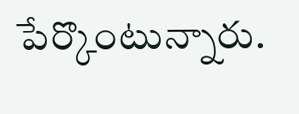పేర్కొంటున్నారు.